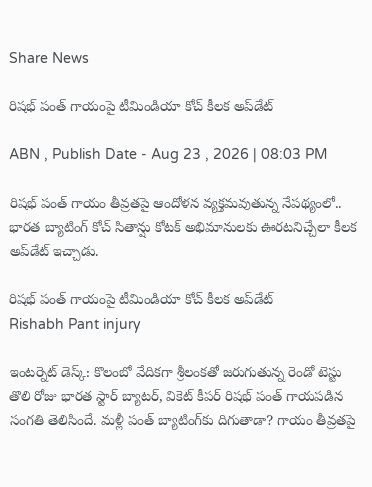Share News

రిషభ్ పంత్ గాయంపై టీమిండియా కోచ్ కీలక అప్‌డేట్

ABN , Publish Date - Aug 23 , 2026 | 08:03 PM

రిషభ్ పంత్ గాయం తీవ్రతపై ఆందోళన వ్యక్తమవుతున్న నేపథ్యంలో.. భారత బ్యాటింగ్ కోచ్ సితాన్షు కోటక్ అభిమానులకు ఊరటనిచ్చేలా కీలక అప్‌డేట్ ఇచ్చాడు.

రిషభ్ పంత్ గాయంపై టీమిండియా కోచ్ కీలక అప్‌డేట్
Rishabh Pant injury

ఇంటర్నెట్ డెస్క్: కొలంబో వేదికగా శ్రీలంకతో జరుగుతున్న రెండో టెస్టు తొలి రోజు భారత స్టార్ బ్యాటర్, వికెట్ కీపర్ రిషభ్ పంత్ గాయపడిన సంగతి తెలిసిందే. మళ్లీ పంత్ బ్యాటింగ్‌కు దిగుతాడా? గాయం తీవ్రతపై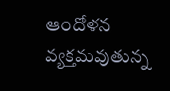ఆందోళన వ్యక్తమవుతున్న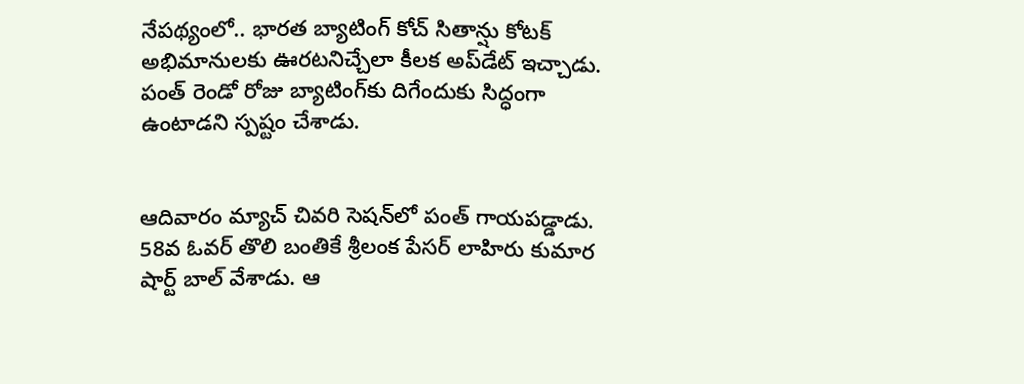నేపథ్యంలో.. భారత బ్యాటింగ్ కోచ్ సితాన్షు కోటక్ అభిమానులకు ఊరటనిచ్చేలా కీలక అప్‌డేట్ ఇచ్చాడు. పంత్ రెండో రోజు బ్యాటింగ్‌కు దిగేందుకు సిద్ధంగా ఉంటాడని స్పష్టం చేశాడు.


ఆదివారం మ్యాచ్ చివరి సెషన్‌లో పంత్ గాయపడ్డాడు. 58వ ఓవర్ తొలి బంతికే శ్రీలంక పేసర్ లాహిరు కుమార షార్ట్ బాల్ వేశాడు. ఆ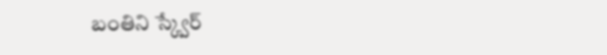బంతిని స్క్వేర్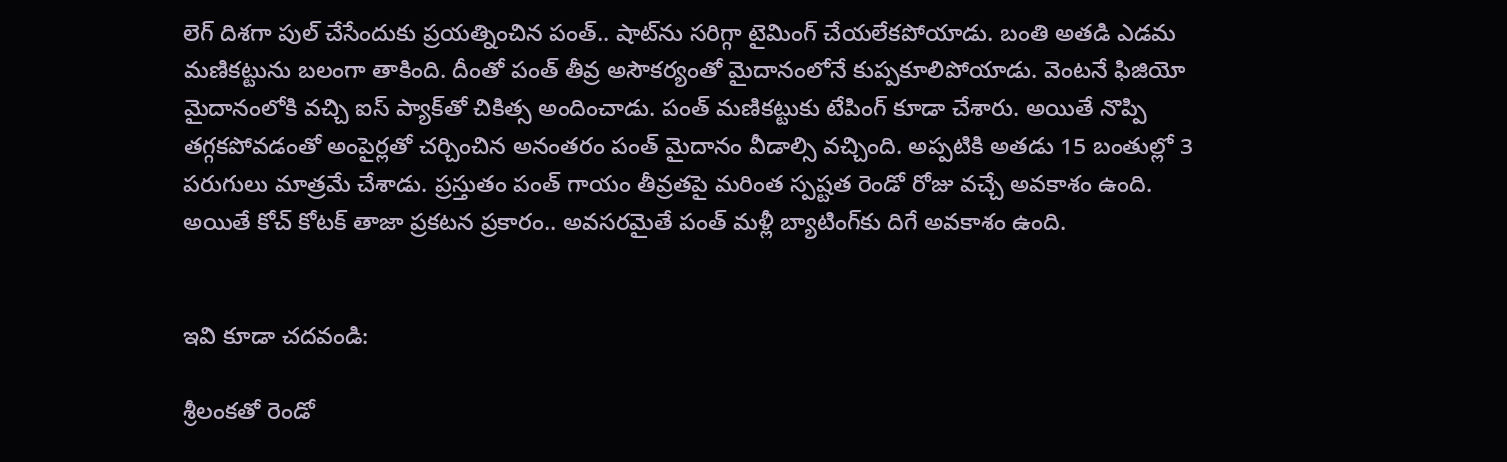లెగ్ దిశగా పుల్ చేసేందుకు ప్రయత్నించిన పంత్.. షాట్‌ను సరిగ్గా టైమింగ్ చేయలేకపోయాడు. బంతి అతడి ఎడమ మణికట్టును బలంగా తాకింది. దీంతో పంత్ తీవ్ర అసౌకర్యంతో మైదానంలోనే కుప్పకూలిపోయాడు. వెంటనే ఫిజియో మైదానంలోకి వచ్చి ఐస్ ప్యాక్‌తో చికిత్స అందించాడు. పంత్ మణికట్టుకు టేపింగ్ కూడా చేశారు. అయితే నొప్పి తగ్గకపోవడంతో అంపైర్లతో చర్చించిన అనంతరం పంత్ మైదానం వీడాల్సి వచ్చింది. అప్పటికి అతడు 15 బంతుల్లో 3 పరుగులు మాత్రమే చేశాడు. ప్రస్తుతం పంత్ గాయం తీవ్రతపై మరింత స్పష్టత రెండో రోజు వచ్చే అవకాశం ఉంది. అయితే కోచ్ కోటక్ తాజా ప్రకటన ప్రకారం.. అవసరమైతే పంత్ మళ్లీ బ్యాటింగ్‌కు దిగే అవకాశం ఉంది.


ఇవి కూడా చదవండి:

శ్రీలంకతో రెండో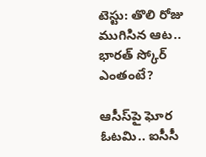టెస్టు: తొలి రోజు ముగిసిన ఆట.. భారత్ స్కోర్ ఎంతంటే?

ఆసీస్‌పై ఘోర ఓటమి.. ఐసీసీ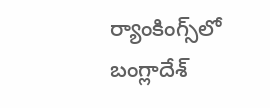ర్యాంకింగ్స్‌లో బంగ్లాదేశ్‌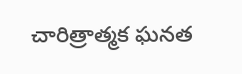చారిత్రాత్మక ఘనత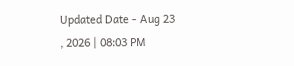Updated Date - Aug 23 , 2026 | 08:03 PM